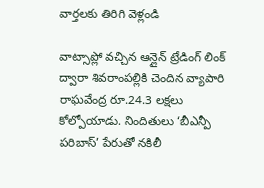వార్తలకు తిరిగి వెళ్లండి

వాట్సాప్లో వచ్చిన ఆన్లైన్ ట్రేడింగ్ లింక్ ద్వారా శివరాంపల్లికి చెందిన వ్యాపారి రాఘవేంద్ర రూ.24.3 లక్షలు కోల్పోయాడు. నిందితులు ‘బీఎన్పీ పరిబాస్’ పేరుతో నకిలీ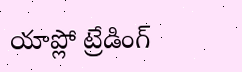యాప్లో ట్రేడింగ్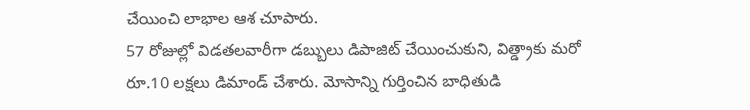చేయించి లాభాల ఆశ చూపారు.
57 రోజుల్లో విడతలవారీగా డబ్బులు డిపాజిట్ చేయించుకుని, విత్డ్రాకు మరో రూ.10 లక్షలు డిమాండ్ చేశారు. మోసాన్ని గుర్తించిన బాధితుడి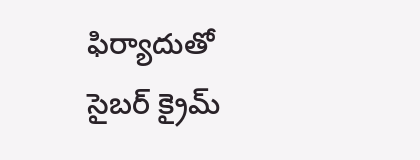ఫిర్యాదుతో సైబర్ క్రైమ్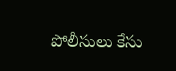పోలీసులు కేసు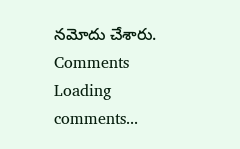నమోదు చేశారు.
Comments
Loading comments...